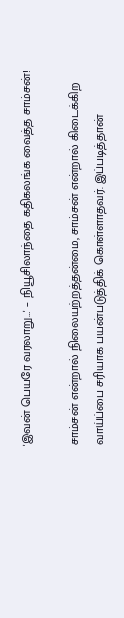'இவன் பெயரே வரலாறு…' – நியூசிலாந்தை கதிகலங்க வைத்த சாம்சன்!

சாம்சன் என்றால் நிலையற்றத்தன்மை, சாம்சன் என்றால் கிடைக்கிற வாய்ப்பை சரியாக பயன்படுத்திக் கொள்ளாதவர். இப்படித்தான்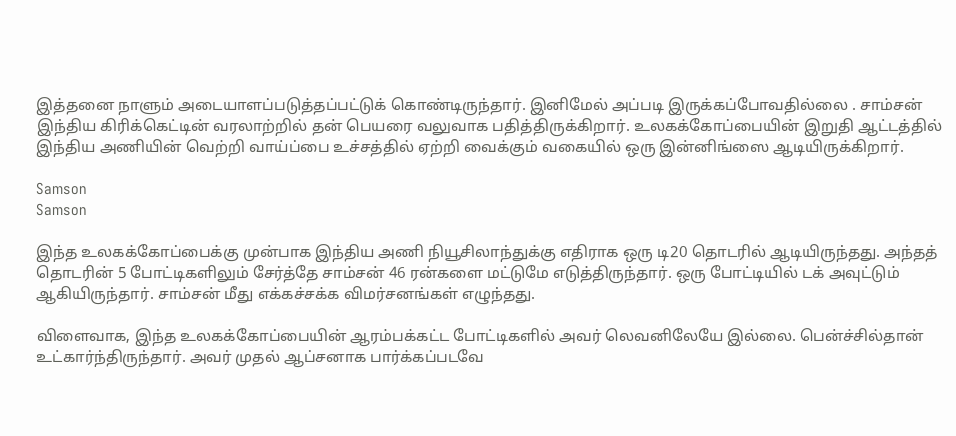இத்தனை நாளும் அடையாளப்படுத்தப்பட்டுக் கொண்டிருந்தார். இனிமேல் அப்படி இருக்கப்போவதில்லை . சாம்சன் இந்திய கிரிக்கெட்டின் வரலாற்றில் தன் பெயரை வலுவாக பதித்திருக்கிறார். உலகக்கோப்பையின் இறுதி ஆட்டத்தில் இந்திய அணியின் வெற்றி வாய்ப்பை உச்சத்தில் ஏற்றி வைக்கும் வகையில் ஒரு இன்னிங்ஸை ஆடியிருக்கிறார்.

Samson
Samson

இந்த உலகக்கோப்பைக்கு முன்பாக இந்திய அணி நியூசிலாந்துக்கு எதிராக ஒரு டி20 தொடரில் ஆடியிருந்தது. அந்தத் தொடரின் 5 போட்டிகளிலும் சேர்த்தே சாம்சன் 46 ரன்களை மட்டுமே எடுத்திருந்தார். ஒரு போட்டியில் டக் அவுட்டும் ஆகியிருந்தார். சாம்சன் மீது எக்கச்சக்க விமர்சனங்கள் எழுந்தது.

விளைவாக, இந்த உலகக்கோப்பையின் ஆரம்பக்கட்ட போட்டிகளில் அவர் லெவனிலேயே இல்லை. பென்ச்சில்தான் உட்கார்ந்திருந்தார். அவர் முதல் ஆப்சனாக பார்க்கப்படவே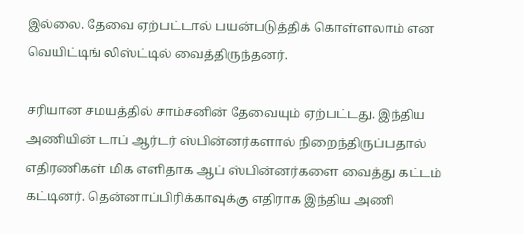இல்லை. தேவை ஏற்பட்டால் பயன்படுத்திக் கொள்ளலாம் என வெயிட்டிங் லிஸ்ட்டில் வைத்திருந்தனர்.

சரியான சமயத்தில் சாம்சனின் தேவையும் ஏற்பட்டது. இந்திய அணியின் டாப் ஆர்டர் ஸ்பின்னர்களால் நிறைந்திருப்பதால் எதிரணிகள் மிக எளிதாக ஆப் ஸ்பின்னர்களை வைத்து கட்டம் கட்டினர். தென்னாப்பிரிக்காவுக்கு எதிராக இந்திய அணி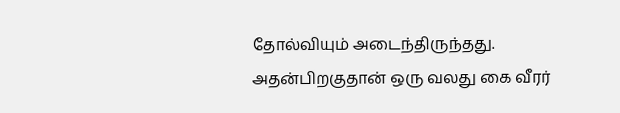தோல்வியும் அடைந்திருந்தது. அதன்பிறகுதான் ஒரு வலது கை வீரர்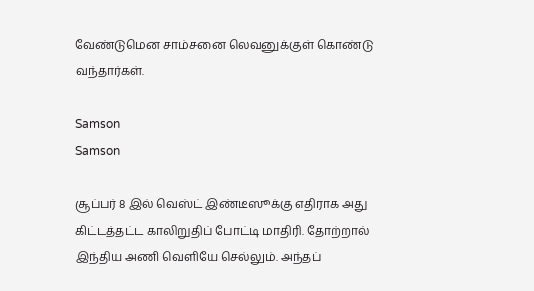வேண்டுமென சாம்சனை லெவனுக்குள் கொண்டு வந்தார்கள்.

Samson
Samson

சூப்பர் 8 இல் வெஸ்ட் இண்டீஸூக்கு எதிராக அது கிட்டத்தட்ட காலிறுதிப் போட்டி மாதிரி. தோற்றால் இந்திய அணி வெளியே செல்லும். அந்தப்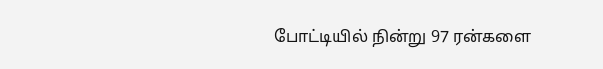போட்டியில் நின்று 97 ரன்களை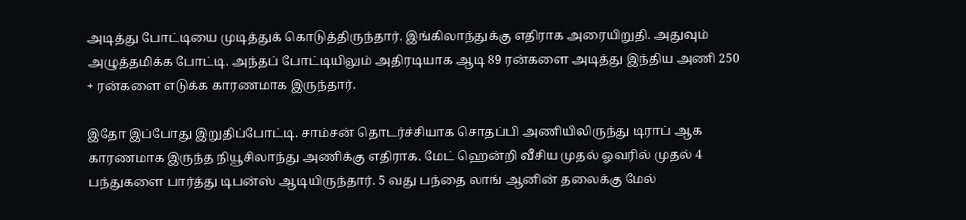அடித்து போட்டியை முடித்துக் கொடுத்திருந்தார். இங்கிலாந்துக்கு எதிராக அரையிறுதி. அதுவும் அழுத்தமிக்க போட்டி. அந்தப் போட்டியிலும் அதிரடியாக ஆடி 89 ரன்களை அடித்து இந்திய அணி 250 + ரன்களை எடுக்க காரணமாக இருந்தார்.

இதோ இப்போது இறுதிப்போட்டி. சாம்சன் தொடர்ச்சியாக சொதப்பி அணியிலிருந்து டிராப் ஆக காரணமாக இருந்த நியூசிலாந்து அணிக்கு எதிராக. மேட் ஹென்றி வீசிய முதல் ஓவரில் முதல் 4 பந்துகளை பார்த்து டிபன்ஸ் ஆடியிருந்தார். 5 வது பந்தை லாங் ஆனின் தலைக்கு மேல்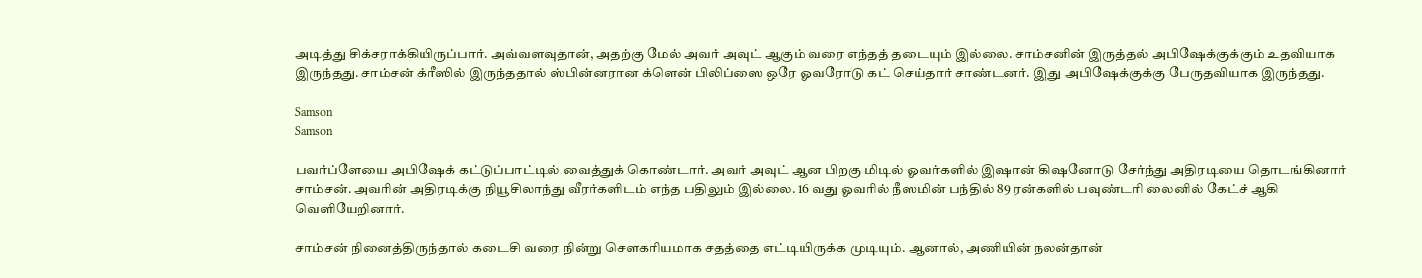அடித்து சிக்சராக்கியிருப்பார். அவ்வளவுதான், அதற்கு மேல் அவர் அவுட் ஆகும் வரை எந்தத் தடையும் இல்லை. சாம்சனின் இருத்தல் அபிஷேக்குக்கும் உதவியாக இருந்தது. சாம்சன் க்ரீஸில் இருந்ததால் ஸ்பின்னரான க்ளென் பிலிப்ஸை ஒரே ஓவரோடு கட் செய்தார் சாண்டனர். இது அபிஷேக்குக்கு பேருதவியாக இருந்தது.

Samson
Samson

பவர்ப்ளேயை அபிஷேக் கட்டுப்பாட்டில் வைத்துக் கொண்டார். அவர் அவுட் ஆன பிறகு மிடில் ஓவர்களில் இஷான் கிஷனோடு சேர்ந்து அதிரடியை தொடங்கினார் சாம்சன். அவரின் அதிரடிக்கு நியூசிலாந்து வீரர்களிடம் எந்த பதிலும் இல்லை. 16 வது ஓவரில் நீஸமின் பந்தில் 89 ரன்களில் பவுண்டரி லைனில் கேட்ச் ஆகி வெளியேறினார்.

சாம்சன் நினைத்திருந்தால் கடைசி வரை நின்று சௌகரியமாக சதத்தை எட்டியிருக்க முடியும். ஆனால், அணியின் நலன்தான்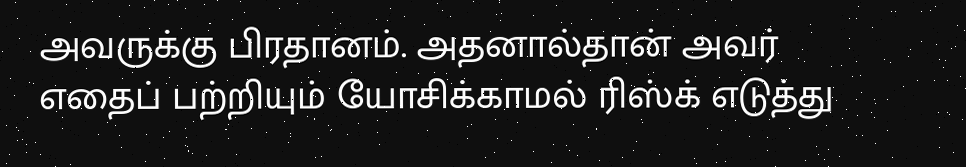அவருக்கு பிரதானம். அதனால்தான் அவர் எதைப் பற்றியும் யோசிக்காமல் ரிஸ்க் எடுத்து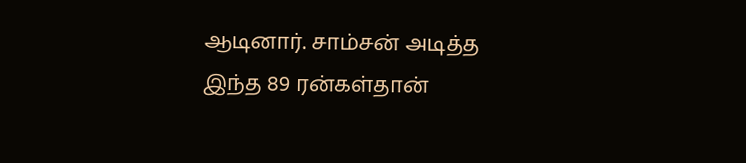ஆடினார். சாம்சன் அடித்த இந்த 89 ரன்கள்தான்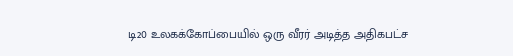டி20 உலகக்கோப்பையில் ஒரு வீரர் அடித்த அதிகபட்ச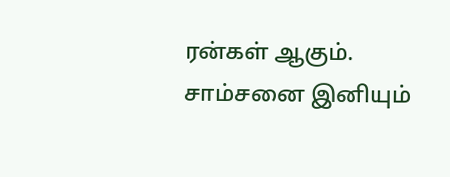ரன்கள் ஆகும். சாம்சனை இனியும்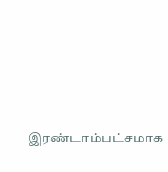இரண்டாம்பட்சமாக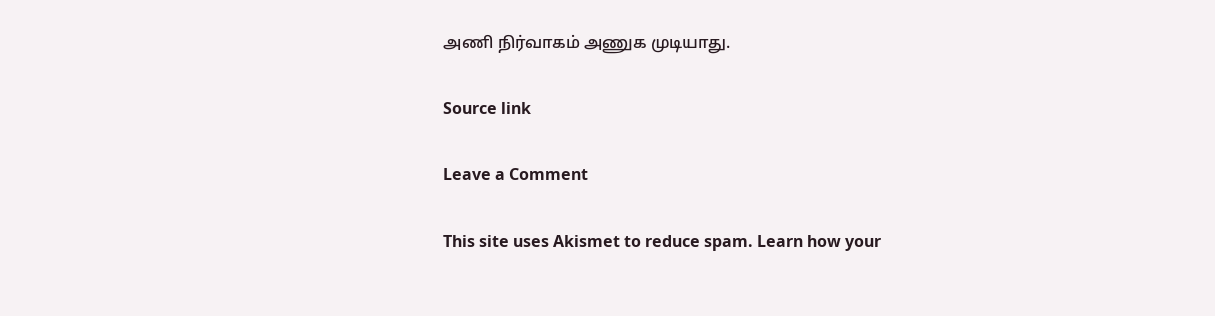அணி நிர்வாகம் அணுக முடியாது.

Source link

Leave a Comment

This site uses Akismet to reduce spam. Learn how your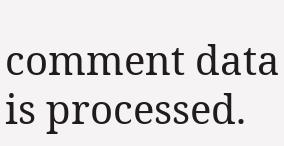comment data is processed.